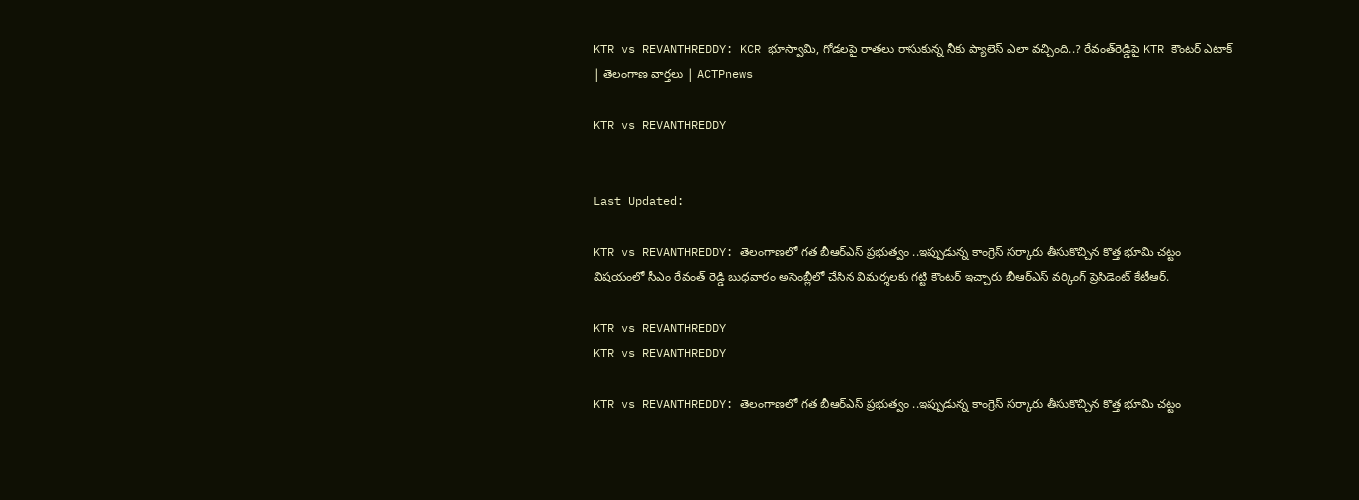KTR vs REVANTHREDDY: KCR భూస్వామి, గోడలపై రాతలు రాసుకున్న నీకు ప్యాలెస్‌ ఎలా వచ్చింది..? రేవంత్‌రెడ్డిపై KTR కౌంటర్ ఎటాక్ | తెలంగాణ వార్తలు | ACTPnews

KTR vs REVANTHREDDY


Last Updated:

KTR vs REVANTHREDDY: తెలంగాణలో గత బీఆర్ఎస్ ప్రభుత్వం ..ఇప్పుడున్న కాంగ్రెస్ సర్కారు తీసుకొచ్చిన కొత్త భూమి చట్టం విషయంలో సీఎం రేవంత్ రెడ్డి బుధవారం అసెంబ్లీలో చేసిన విమర్శలకు గట్టి కౌంటర్ ఇచ్చారు బీఆర్ఎస్ వర్కింగ్ ప్రెసిడెంట్ కేటీఆర్.

KTR vs REVANTHREDDY
KTR vs REVANTHREDDY

KTR vs REVANTHREDDY: తెలంగాణలో గత బీఆర్ఎస్ ప్రభుత్వం ..ఇప్పుడున్న కాంగ్రెస్ సర్కారు తీసుకొచ్చిన కొత్త భూమి చట్టం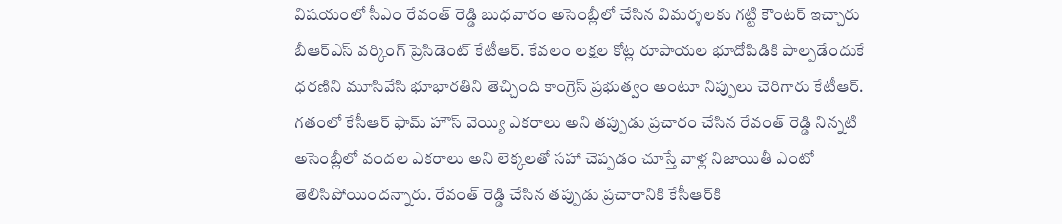విషయంలో సీఎం రేవంత్ రెడ్డి బుధవారం అసెంబ్లీలో చేసిన విమర్శలకు గట్టి కౌంటర్ ఇచ్చారు బీఆర్ఎస్ వర్కింగ్ ప్రెసిడెంట్ కేటీఆర్. కేవలం లక్షల కోట్ల రూపాయల భూదోపిడికి పాల్పడేందుకే ధరణిని మూసివేసి భూభారతిని తెచ్చింది కాంగ్రెస్ ప్రభుత్వం అంటూ నిప్పులు చెరిగారు కేటీఆర్. గతంలో కేసీఆర్‌ ఫామ్ హౌస్ వెయ్యి ఎకరాలు అని తప్పుడు ప్రచారం చేసిన రేవంత్ రెడ్డి నిన్నటి అసెంబ్లీలో వందల ఎకరాలు అని లెక్కలతో సహా చెప్పడం చూస్తే వాళ్ల నిజాయితీ ఎంటో తెలిసిపోయిందన్నారు. రేవంత్ రెడ్డి చేసిన తప్పుడు ప్రచారానికి కేసీఆర్‌కి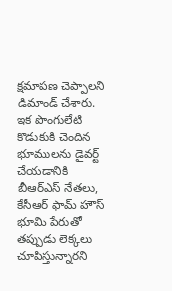క్షమాపణ చెప్పాలని డిమాండ్ చేశారు. ఇక పొంగులేటి కొడుకుకి చెందిన భూములను డైవర్ట్ చేయడానికి బీఆర్ఎస్ నేతలు, కేసీఆర్ ఫామ్ హౌస్ భూమి పేరుతో తప్పుడు లెక్కలు చూపిస్తున్నారని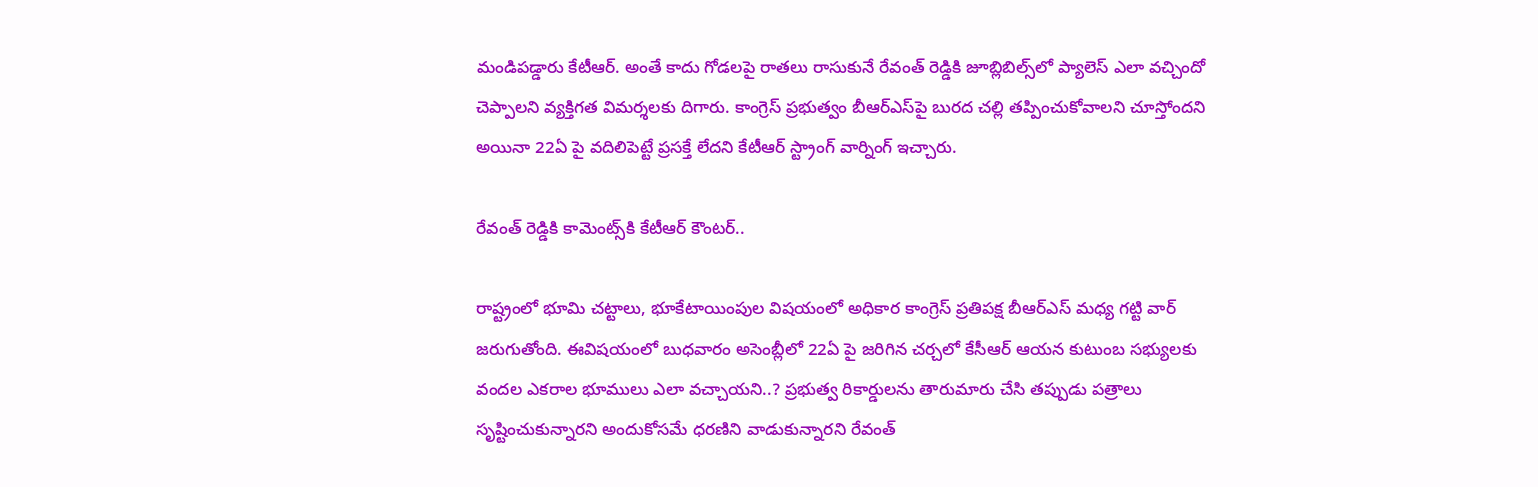మండిపడ్డారు కేటీఆర్. అంతే కాదు గోడలపై రాతలు రాసుకునే రేవంత్ రెడ్డికి జూబ్లిబిల్స్‌లో ప్యాలెస్ ఎలా వచ్చిందో చెప్పాలని వ్యక్తిగత విమర్శలకు దిగారు. కాంగ్రెస్ ప్రభుత్వం బీఆర్ఎస్‌పై బురద చల్లి తప్పించుకోవాలని చూస్తోందని అయినా 22ఏ పై వదిలిపెట్టే ప్రసక్తే లేదని కేటీఆర్ స్ట్రాంగ్ వార్నింగ్ ఇచ్చారు.

రేవంత్ రెడ్డికి కామెంట్స్‌కి కేటీఆర్ కౌంటర్..

రాష్ట్రంలో భూమి చట్టాలు, భూకేటాయింపుల విషయంలో అధికార కాంగ్రెస్ ప్రతిపక్ష బీఆర్ఎస్ మధ్య గట్టి వార్ జరుగుతోంది. ఈవిషయంలో బుధవారం అసెంబ్లీలో 22ఏ పై జరిగిన చర్చలో కేసీఆర్ ఆయన కుటుంబ సభ్యులకు వందల ఎకరాల భూములు ఎలా వచ్చాయని..? ప్రభుత్వ రికార్డులను తారుమారు చేసి తప్పుడు పత్రాలు సృష్టించుకున్నారని అందుకోసమే ధరణిని వాడుకున్నారని రేవంత్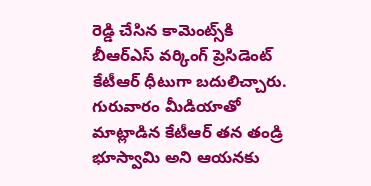రెడ్డి చేసిన కామెంట్స్‌కి బీఆర్ఎస్ వర్కింగ్ ప్రెసిడెంట్ కేటీఆర్ ధీటుగా బదులిచ్చారు. గురువారం మీడియాతో మాట్లాడిన కేటీఆర్ తన తండ్రి భూస్వామి అని ఆయనకు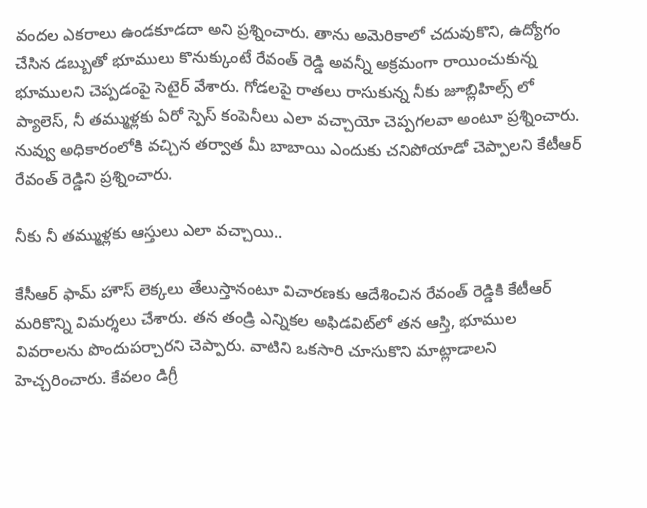వందల ఎకరాలు ఉండకూడదా అని ప్రశ్నించారు. తాను అమెరికాలో చదువుకొని, ఉద్యోగం చేసిన డబ్బుతో భూములు కొనుక్కుంటే రేవంత్ రెడ్డి అవన్నీ అక్రమంగా రాయించుకున్న భూములని చెప్పడంపై సెటైర్ వేశారు. గోడలపై రాతలు రాసుకున్న నీకు జూబ్లిహిల్స్ లో ప్యాలెస్, నీ తమ్ముళ్లకు ఏరో స్పెస్ కంపెనీలు ఎలా వచ్చాయో చెప్పగలవా అంటూ ప్రశ్నించారు. నువ్వు అధికారంలోకి వచ్చిన తర్వాత మీ బాబాయి ఎందుకు చనిపోయాడో చెప్పాలని కేటీఆర్ రేవంత్ రెడ్డిని ప్రశ్నించారు.

నీకు నీ తమ్ముళ్లకు ఆస్తులు ఎలా వచ్చాయి..

కేసీఆర్ ఫామ్ హౌస్ లెక్కలు తేలుస్తానంటూ విచారణకు ఆదేశించిన రేవంత్ రెడ్డికి కేటీఆర్ మరికొన్ని విమర్శలు చేశారు. తన తండ్రి ఎన్నికల అఫిడవిట్‌లో తన ఆస్తి, భూముల వివరాలను పొందుపర్చారని చెప్పారు. వాటిని ఒకసారి చూసుకొని మాట్లాడాలని హెచ్చరించారు. కేవలం డిగ్రీ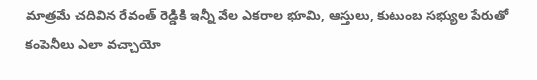మాత్రమే చదివిన రేవంత్ రెడ్డికి ఇన్నీ వేల ఎకరాల భూమి, ఆస్తులు, కుటుంబ సభ్యుల పేరుతో కంపెనీలు ఎలా వచ్చాయో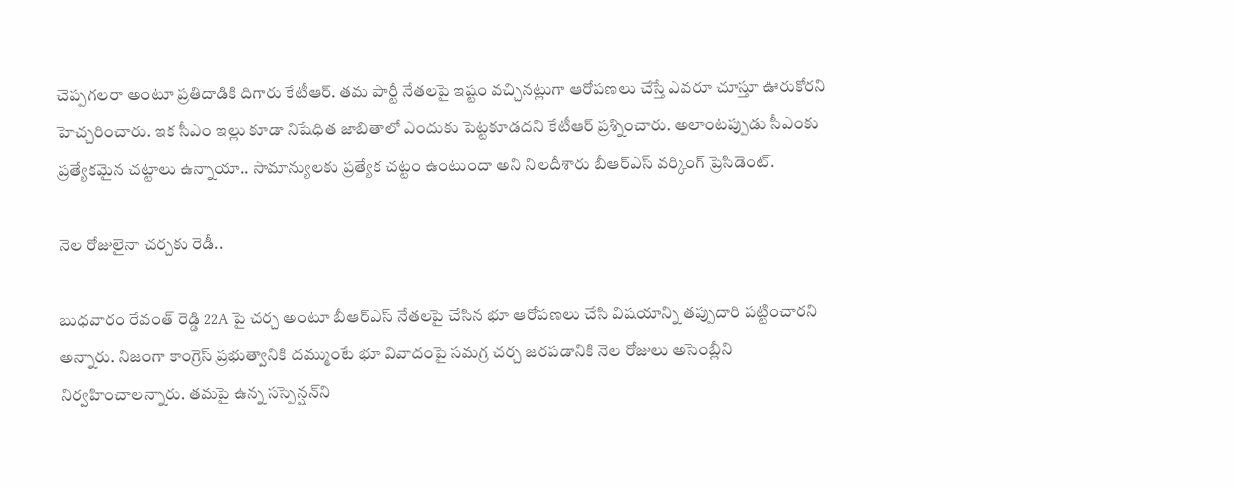చెప్పగలరా అంటూ ప్రతిదాడికి దిగారు కేటీఆర్. తమ పార్టీ నేతలపై ఇష్టం వచ్చినట్లుగా ఆరోపణలు చేస్తే ఎవరూ చూస్తూ ఊరుకోరని హెచ్చరించారు. ఇక సీఎం ఇల్లు కూడా నిషేధిత జాబితాలో ఎందుకు పెట్టకూడదని కేటీఆర్ ప్రశ్నించారు. అలాంటప్పుడు సీఎంకు ప్రత్యేకమైన చట్టాలు ఉన్నాయా.. సామాన్యులకు ప్రత్యేక చట్టం ఉంటుందా అని నిలదీశారు బీఆర్ఎస్ వర్కింగ్ ప్రెసిడెంట్.

నెల రోజులైనా చర్చకు రెడీ..

బుధవారం రేవంత్ రెడ్డి 22A పై చర్చ అంటూ బీఆర్ఎస్ నేతలపై చేసిన భూ ఆరోపణలు చేసి విషయాన్ని తప్పుదారి పట్టించారని అన్నారు. నిజంగా కాంగ్రెస్ ప్రభుత్వానికి దమ్ముంటే భూ వివాదంపై సమగ్ర చర్చ జరపడానికి నెల రోజులు అసెంబ్లీని నిర్వహించాలన్నారు. తమపై ఉన్న సస్పెన్షన్‌ని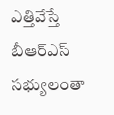ఎత్తివేస్తే బీఆర్ఎస్ సభ్యులంతా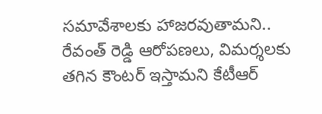సమావేశాలకు హాజరవుతామని.. రేవంత్ రెడ్డి ఆరోపణలు, విమర్శలకు తగిన కౌంటర్ ఇస్తామని కేటీఆర్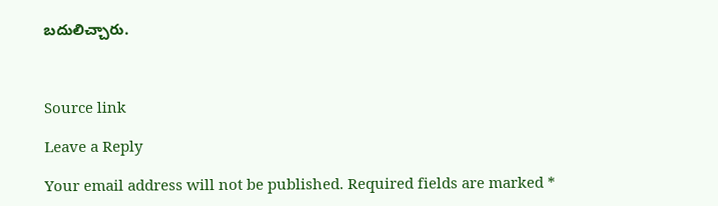బదులిచ్చారు.



Source link

Leave a Reply

Your email address will not be published. Required fields are marked *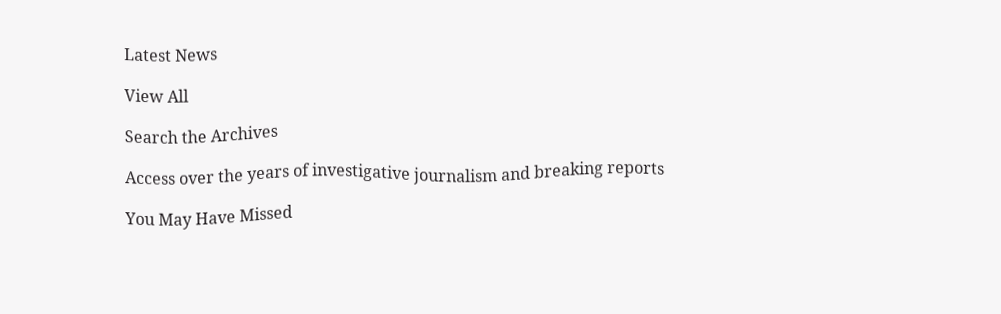Latest News

View All

Search the Archives

Access over the years of investigative journalism and breaking reports

You May Have Missed